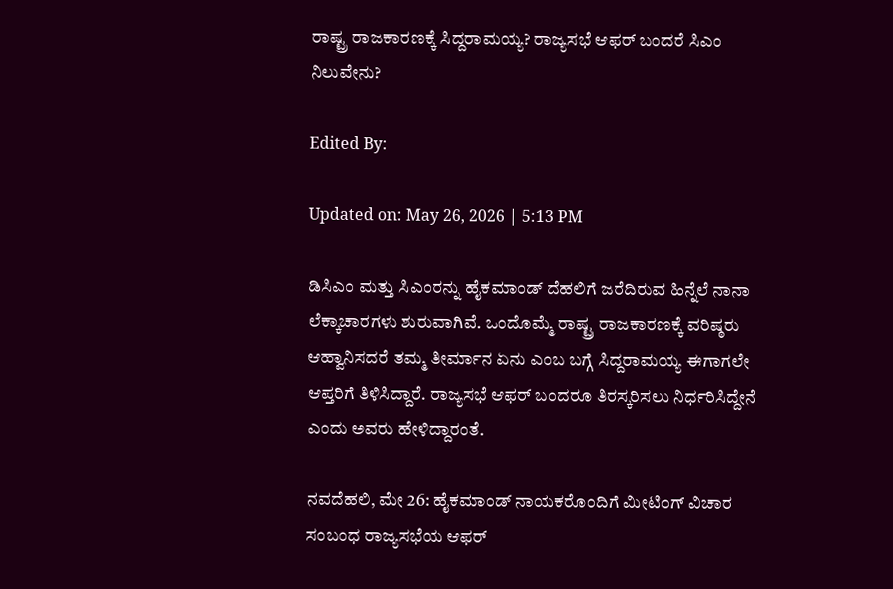ರಾಷ್ಟ್ರ ರಾಜಕಾರಣಕ್ಕೆ ಸಿದ್ದರಾಮಯ್ಯ? ರಾಜ್ಯಸಭೆ ಆಫರ್ ಬಂದರೆ ಸಿಎಂ ನಿಲುವೇನು?

Edited By:

Updated on: May 26, 2026 | 5:13 PM

ಡಿಸಿಎಂ ಮತ್ತು ಸಿಎಂರನ್ನು ಹೈಕಮಾಂಡ್ ದೆಹಲಿಗೆ ಜರೆದಿರುವ ಹಿನ್ನೆಲೆ ನಾನಾ ಲೆಕ್ಕಾಚಾರಗಳು ಶುರುವಾಗಿವೆ. ಒಂದೊಮ್ಮೆ ರಾಷ್ಟ್ರ ರಾಜಕಾರಣಕ್ಕೆ ವರಿಷ್ಠರು ಆಹ್ವಾನಿಸದರೆ ತಮ್ಮ ತೀರ್ಮಾನ ಏನು ಎಂಬ ಬಗ್ಗೆ ಸಿದ್ದರಾಮಯ್ಯ ಈಗಾಗಲೇ ಆಪ್ತರಿಗೆ ತಿಳಿಸಿದ್ದಾರೆ. ರಾಜ್ಯಸಭೆ ಆಫರ್ ಬಂದರೂ ತಿರಸ್ಕರಿಸಲು ನಿರ್ಧರಿಸಿದ್ದೇನೆ ಎಂದು ಅವರು ಹೇಳಿದ್ದಾರಂತೆ.

ನವದೆಹಲಿ, ಮೇ 26: ಹೈಕಮಾಂಡ್ ನಾಯಕರೊಂದಿಗೆ ಮೀಟಿಂಗ್ ವಿಚಾರ ಸಂಬಂಧ ರಾಜ್ಯಸಭೆಯ ಆಫರ್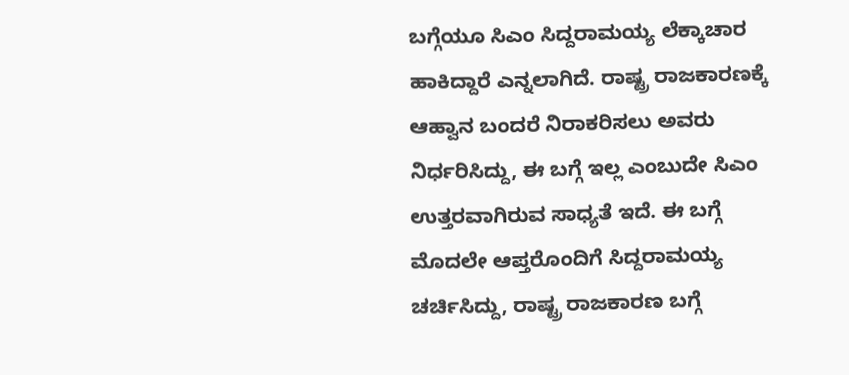ಬಗ್ಗೆಯೂ ಸಿಎಂ ಸಿದ್ದರಾಮಯ್ಯ ಲೆಕ್ಕಾಚಾರ ಹಾಕಿದ್ದಾರೆ ಎನ್ನಲಾಗಿದೆ. ರಾಷ್ಟ್ರ ರಾಜಕಾರಣಕ್ಕೆ ಆಹ್ವಾನ ಬಂದರೆ ನಿರಾಕರಿಸಲು ಅವರು ನಿರ್ಧರಿಸಿದ್ದು, ಈ ಬಗ್ಗೆ ಇಲ್ಲ ಎಂಬುದೇ ಸಿಎಂ ಉತ್ತರವಾಗಿರುವ ಸಾಧ್ಯತೆ ಇದೆ. ಈ ಬಗ್ಗೆ ಮೊದಲೇ ಆಪ್ತರೊಂದಿಗೆ ಸಿದ್ದರಾಮಯ್ಯ ಚರ್ಚಿಸಿದ್ದು, ರಾಷ್ಟ್ರ ರಾಜಕಾರಣ ಬಗ್ಗೆ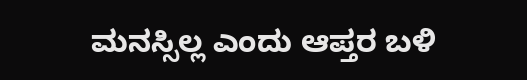ಮನಸ್ಸಿಲ್ಲ ಎಂದು ಆಪ್ತರ ಬಳಿ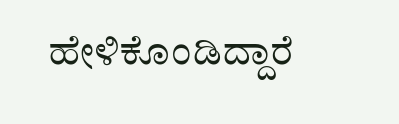ಹೇಳಿಕೊಂಡಿದ್ದಾರೆ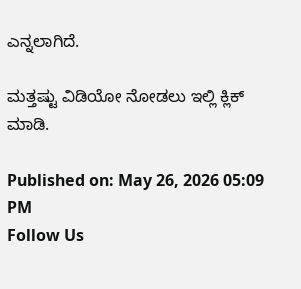ಎನ್ನಲಾಗಿದೆ.

ಮತ್ತಷ್ಟು ವಿಡಿಯೋ ನೋಡಲು ಇಲ್ಲಿ ಕ್ಲಿಕ್ ಮಾಡಿ.

Published on: May 26, 2026 05:09 PM
Follow Us